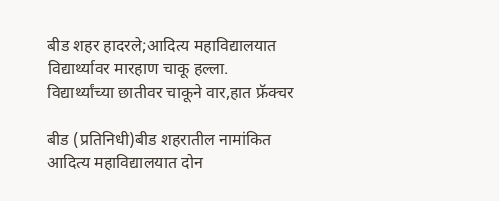बीड शहर हादरले;आदित्य महाविद्यालयात विद्यार्थ्यावर मारहाण चाकू हल्ला.
विद्यार्थ्यांच्या छातीवर चाकूने वार,हात फ्रॅक्चर

बीड (प्रतिनिधी)बीड शहरातील नामांकित आदित्य महाविद्यालयात दोन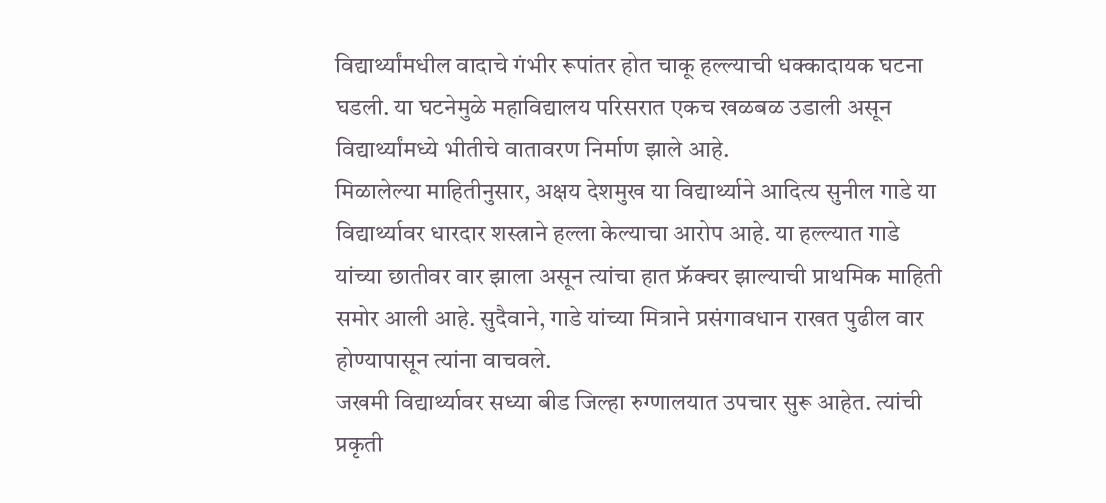विद्यार्थ्यांमधील वादाचे गंभीर रूपांतर होत चाकू हल्ल्याची धक्कादायक घटना घडली. या घटनेमुळे महाविद्यालय परिसरात एकच खळबळ उडाली असून विद्यार्थ्यांमध्ये भीतीचे वातावरण निर्माण झाले आहे.
मिळालेल्या माहितीनुसार, अक्षय देशमुख या विद्यार्थ्याने आदित्य सुनील गाडे या विद्यार्थ्यावर धारदार शस्त्राने हल्ला केल्याचा आरोप आहे. या हल्ल्यात गाडे यांच्या छातीवर वार झाला असून त्यांचा हात फ्रॅक्चर झाल्याची प्राथमिक माहिती समोर आली आहे. सुदैवाने, गाडे यांच्या मित्राने प्रसंगावधान राखत पुढील वार होण्यापासून त्यांना वाचवले.
जखमी विद्यार्थ्यावर सध्या बीड जिल्हा रुग्णालयात उपचार सुरू आहेत. त्यांची प्रकृती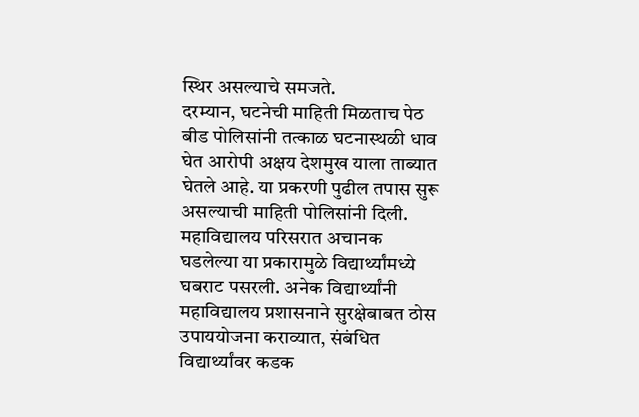स्थिर असल्याचे समजते.
दरम्यान, घटनेची माहिती मिळताच पेठ बीड पोलिसांनी तत्काळ घटनास्थळी धाव घेत आरोपी अक्षय देशमुख याला ताब्यात घेतले आहे. या प्रकरणी पुढील तपास सुरू असल्याची माहिती पोलिसांनी दिली.
महाविद्यालय परिसरात अचानक घडलेल्या या प्रकारामुळे विद्यार्थ्यांमध्ये घबराट पसरली. अनेक विद्यार्थ्यांनी महाविद्यालय प्रशासनाने सुरक्षेबाबत ठोस उपाययोजना कराव्यात, संबंधित विद्यार्थ्यांवर कडक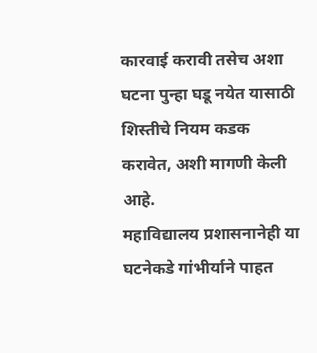कारवाई करावी तसेच अशा घटना पुन्हा घडू नयेत यासाठी शिस्तीचे नियम कडक करावेत, अशी मागणी केली आहे.
महाविद्यालय प्रशासनानेही या घटनेकडे गांभीर्याने पाहत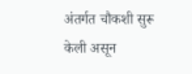अंतर्गत चौकशी सुरू केली असून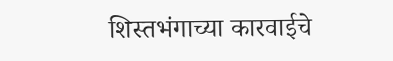शिस्तभंगाच्या कारवाईचे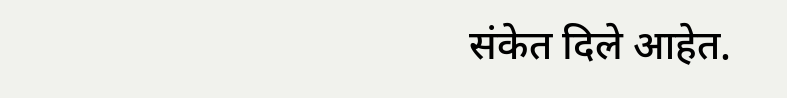संकेत दिले आहेत.